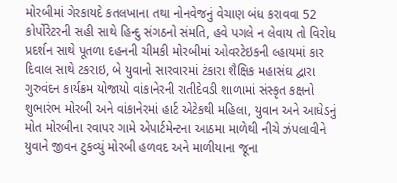મોરબીમાં ગેરકાયદે કતલખાના તથા નોનવેજનું વેચાણ બંધ કરાવવા 52 કોર્પોરેટરની સહી સાથે હિન્દુ સંગઠનો સંમતિ, હવે પગલે ન લેવાય તો વિરોધ પ્રદર્શન સાથે પૂતળા દહનની ચીમકી મોરબીમાં ઓવરટેઇકની લ્હાયમાં કાર દિવાલ સાથે ટકરાઇ, બે યુવાનો સારવારમાં ટંકારા શૈક્ષિક મહાસંઘ દ્વારા ગુરુવંદન કાર્યક્રમ યોજાયો વાંકાનેરની રાતીદેવડી શાળામાં સંસ્કૃત કક્ષનો શુભારંભ મોરબી અને વાંકાનેરમાં હાર્ટ એટેકથી મહિલા, યુવાન અને આધેડનું મોત મોરબીના રવાપર ગામે એપાર્ટમેન્ટના આઠમા માળેથી નીચે ઝંપલાવીને યુવાને જીવન ટુકવ્યું મોરબી હળવદ અને માળીયાના જૂના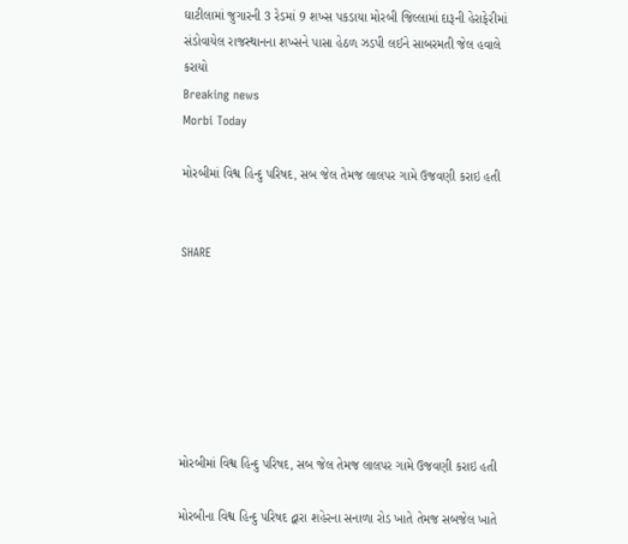ઘાટીલામાં જુગારની 3 રેડમાં 9 શખ્સ પકડાયા મોરબી જિલ્લામાં દારૂની હેરાફેરીમાં સંડોવાયેલ રાજસ્થાનના શખ્સને પાસા હેઠળ ઝડપી લઈને સાબરમતી જેલ હવાલે કરાયો
Breaking news
Morbi Today

મોરબીમાં વિશ્વ હિન્દુ પરિષદ, સબ જેલ તેમજ લાલપર ગામે ઉજવણી કરાઇ હતી


SHARE







મોરબીમાં વિશ્વ હિન્દુ પરિષદ, સબ જેલ તેમજ લાલપર ગામે ઉજવણી કરાઇ હતી

મોરબીના વિશ્વ હિન્દુ પરિષદ દ્વારા શહેરના સનાળા રોડ ખાતે તેમજ સબજેલ ખાતે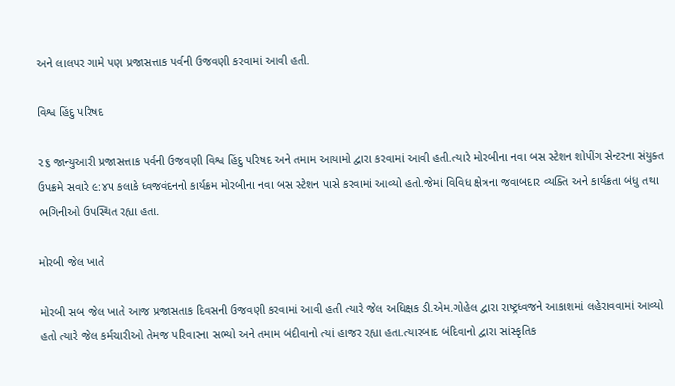અને લાલપર ગામે પણ પ્રજાસત્તાક પર્વની ઉજવણી કરવામાં આવી હતી.

વિશ્વ હિંદુ પરિષદ

૨૬ જાન્યુઆરી પ્રજાસત્તાક પર્વની ઉજવણી વિશ્વ હિંદુ પરિષદ અને તમામ આયામો દ્વારા કરવામાં આવી હતી.ત્યારે મોરબીના નવા બસ સ્ટેશન શોપીંગ સેન્ટરના સંયુક્ત ઉપક્રમે સવારે ૯:૪૫ કલાકે ધ્વજવંદનનો કાર્યક્રમ મોરબીના નવા બસ સ્ટેશન પાસે કરવામાં આવ્યો હતો.જેમાં વિવિધ ક્ષેત્રના જવાબદાર વ્યક્તિ અને કાર્યક્રતા બંધુ તથા ભગિનીઓ ઉપસ્થિત રહ્યા હતા.

મોરબી જેલ ખાતે

મોરબી સબ જેલ ખાતે આજ પ્રજાસતાક દિવસની ઉજવણી કરવામાં આવી હતી ત્યારે જેલ અધિક્ષક ડી.એમ.ગોહેલ દ્વારા રાષ્ટ્રધ્વજને આકાશમાં લહેરાવવામાં આવ્યો હતો ત્યારે જેલ કર્મચારીઓ તેમજ પરિવારના સભ્યો અને તમામ બંદીવાનો ત્યાં હાજર રહ્યા હતા.ત્યારબાદ બંદિવાનો દ્વારા સાંસ્કૃતિક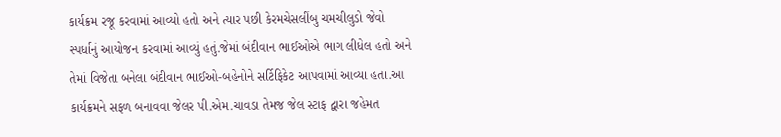કાર્યક્રમ રજૂ કરવામાં આવ્યો હતો અને ત્યાર પછી કેરમચેસલીંબુ ચમચીલુડો જેવો સ્પર્ધાનું આયોજન કરવામાં આવ્યું હતું.જેમાં બંદીવાન ભાઈઓએ ભાગ લીધેલ હતો અને તેમાં વિજેતા બનેલા બંદીવાન ભાઈઓ-બહેનોને સર્ટિફિકેટ આપવામાં આવ્યા હતા.આ કાર્યક્રમને સફળ બનાવવા જેલર પી.એમ.ચાવડા તેમજ જેલ સ્ટાફ દ્વારા જહેમત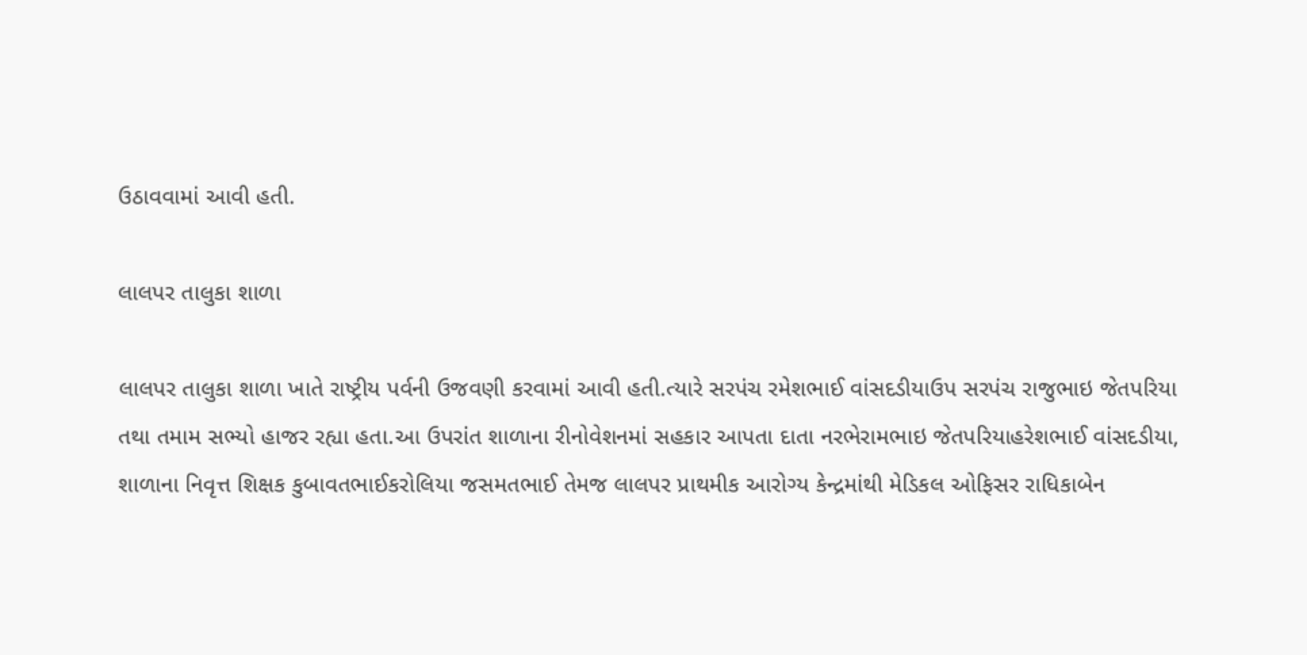ઉઠાવવામાં આવી હતી.

લાલપર તાલુકા શાળા

લાલપર તાલુકા શાળા ખાતે રાષ્ટ્રીય પર્વની ઉજવણી કરવામાં આવી હતી.ત્યારે સરપંચ રમેશભાઈ વાંસદડીયાઉપ સરપંચ રાજુભાઇ જેતપરિયા તથા તમામ સભ્યો હાજર રહ્યા હતા.આ ઉપરાંત શાળાના રીનોવેશનમાં સહકાર આપતા દાતા નરભેરામભાઇ જેતપરિયાહરેશભાઈ વાંસદડીયા, શાળાના નિવૃત્ત શિક્ષક કુબાવતભાઈકરોલિયા જસમતભાઈ તેમજ લાલપર પ્રાથમીક આરોગ્ય કેન્દ્રમાંથી મેડિકલ ઓફિસર રાધિકાબેન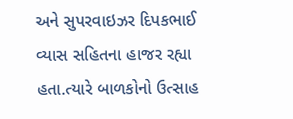અને સુપરવાઇઝર દિપકભાઈ વ્યાસ સહિતના હાજર રહ્યા હતા.ત્યારે બાળકોનો ઉત્સાહ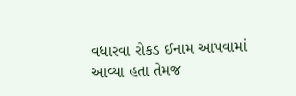વધારવા રોકડ ઈનામ આપવામાં આવ્યા હતા તેમજ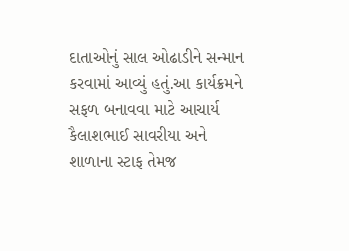દાતાઓનું સાલ ઓઢાડીને સન્માન કરવામાં આવ્યું હતું.આ કાર્યક્રમને સફળ બનાવવા માટે આચાર્ય કૈલાશભાઈ સાવરીયા અને શાળાના સ્ટાફ તેમજ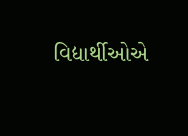વિદ્યાર્થીઓએ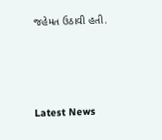જહેમત ઉઠાવી હતી.






Latest News